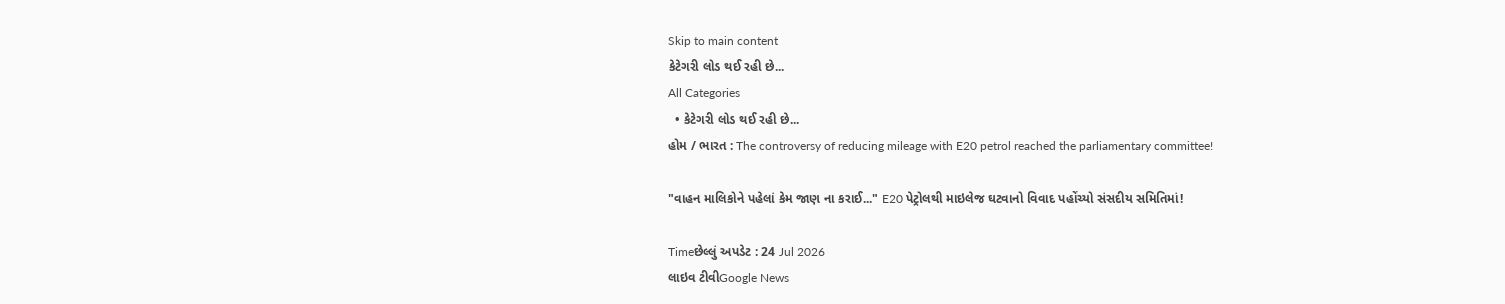Skip to main content
કેટેગરી લોડ થઈ રહી છે...
All Categories
  • કેટેગરી લોડ થઈ રહી છે...
હોમ / ભારત : The controversy of reducing mileage with E20 petrol reached the parliamentary committee!

"વાહન માલિકોને પહેલાં કેમ જાણ ના કરાઈ..." E20 પેટ્રોલથી માઇલેજ ઘટવાનો વિવાદ પહોંચ્યો સંસદીય સમિતિમાં!

Timeછેલ્લું અપડેટ : 24 Jul 2026
લાઇવ ટીવીGoogle News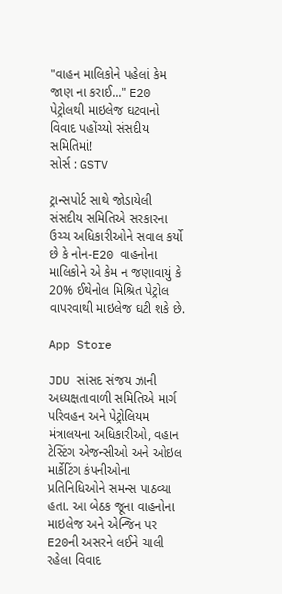"વાહન માલિકોને પહેલાં કેમ જાણ ના કરાઈ..." E20 પેટ્રોલથી માઇલેજ ઘટવાનો વિવાદ પહોંચ્યો સંસદીય સમિતિમાં!
સોર્સ : GSTV

ટ્રાન્સપોર્ટ સાથે જોડાયેલી સંસદીય સમિતિએ સરકારના ઉચ્ચ અધિકારીઓને સવાલ કર્યો છે કે નોન-E20 વાહનોના માલિકોને એ કેમ ન જણાવાયું કે 20% ઈથેનોલ મિશ્રિત પેટ્રોલ વાપરવાથી માઇલેજ ઘટી શકે છે.

App Store

JDU સાંસદ સંજય ઝાની અધ્યક્ષતાવાળી સમિતિએ માર્ગ પરિવહન અને પેટ્રોલિયમ મંત્રાલયના અધિકારીઓ, વહાન ટેસ્ટિંગ એજન્સીઓ અને ઓઇલ માર્કેટિંગ કંપનીઓના પ્રતિનિધિઓને સમન્સ પાઠવ્યા હતા. આ બેઠક જૂના વાહનોના માઇલેજ અને એન્જિન પર E20ની અસરને લઈને ચાલી રહેલા વિવાદ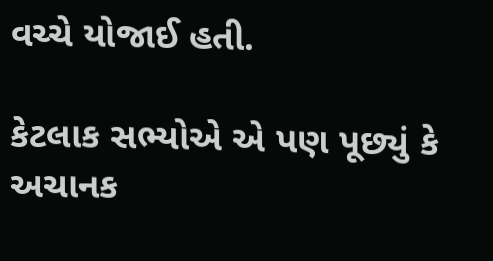વચ્ચે યોજાઈ હતી.

કેટલાક સભ્યોએ એ પણ પૂછ્યું કે અચાનક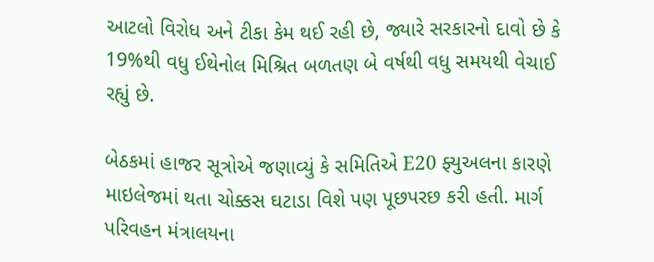આટલો વિરોધ અને ટીકા કેમ થઈ રહી છે, જ્યારે સરકારનો દાવો છે કે 19%થી વધુ ઈથેનોલ મિશ્રિત બળતણ બે વર્ષથી વધુ સમયથી વેચાઈ રહ્યું છે.

બેઠકમાં હાજર સૂત્રોએ જણાવ્યું કે સમિતિએ E20 ફ્યુઅલના કારણે માઇલેજમાં થતા ચોક્કસ ઘટાડા વિશે પણ પૂછપરછ કરી હતી. માર્ગ પરિવહન મંત્રાલયના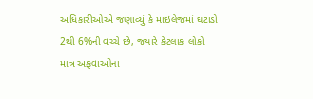અધિકારીઓએ જણાવ્યું કે માઇલેજમાં ઘટાડો 2થી 6%ની વચ્ચે છે, જ્યારે કેટલાક લોકો માત્ર અફવાઓના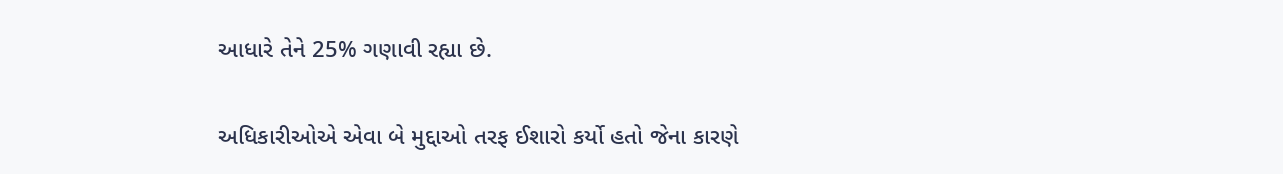આધારે તેને 25% ગણાવી રહ્યા છે.

અધિકારીઓએ એવા બે મુદ્દાઓ તરફ ઈશારો કર્યો હતો જેના કારણે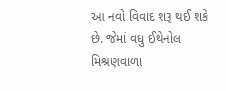આ નવો વિવાદ શરૂ થઈ શકે છે. જેમાં વધુ ઈથેનોલ મિશ્રણવાળા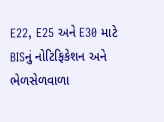E22, E25 અને E30 માટે BISનું નોટિફિકેશન અને ભેળસેળવાળા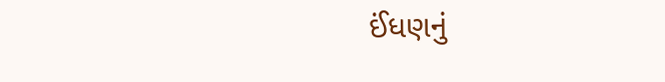ઈંધણનું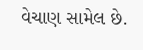વેચાણ સામેલ છે.